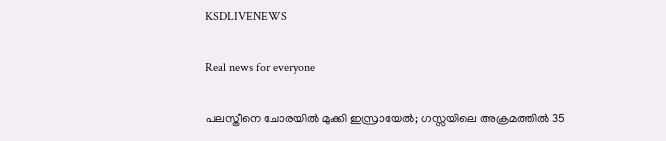KSDLIVENEWS

Real news for everyone

പലസ്തീനെ ചോരയില്‍ മുക്കി ഇസ്രായേല്‍; ഗസ്സയിലെ അക്രമത്തില്‍ 35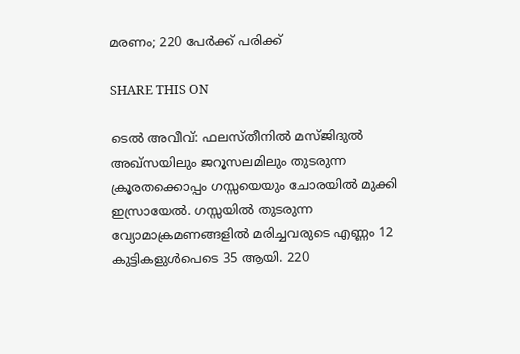മരണം; 220 പേര്‍ക്ക് പരിക്ക്

SHARE THIS ON

ടെൽ അവീവ്: ഫലസ്തീനിൽ മസ്ജിദുൽ അഖ്സയിലും ജറൂസലമിലും തുടരുന്ന ക്രൂരതക്കൊപ്പം ഗസ്സയെയും ചോരയിൽ മുക്കി ഇസ്രായേൽ. ഗസ്സയിൽ തുടരുന്ന വ്യോമാക്രമണങ്ങളിൽ മരിച്ചവരുടെ എണ്ണം 12 കുട്ടികളുൾപെടെ 35 ആയി. 220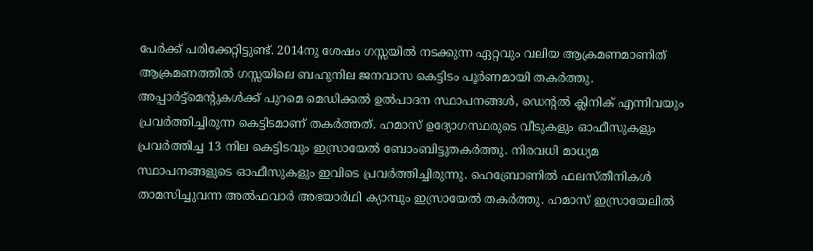പേർക്ക് പരിക്കേറ്റിട്ടുണ്ട്. 2014നു ശേഷം ഗസ്സയിൽ നടക്കുന്ന ഏറ്റവും വലിയ ആക്രമണമാണിത്
ആക്രമണത്തിൽ ഗസ്സയിലെ ബഹുനില ജനവാസ കെട്ടിടം പൂർണമായി തകർത്തു. അപ്പാർട്ട്മെന്‍റുകൾക്ക് പുറമെ മെഡിക്കൽ ഉൽപാദന സ്ഥാപനങ്ങൾ, ഡെന്‍റൽ ക്ലിനിക് എന്നിവയും പ്രവർത്തിച്ചിരുന്ന കെട്ടിടമാണ് തകർത്തത്. ഹമാസ് ഉദ്യോഗസ്ഥരുടെ വീടുകളും ഓഫീസുകളും പ്രവർത്തിച്ച 13 നില കെട്ടിടവും ഇസ്രായേൽ ബോംബിട്ടുതകർത്തു. നിരവധി മാധ്യമ സ്ഥാപനങ്ങളുടെ ഓഫീസുകളും ഇവിടെ പ്രവർത്തിച്ചിരുന്നു. ഹെബ്രോണിൽ ഫലസ്തീനികൾ താമസിച്ചുവന്ന അൽഫവാർ അഭയാർഥി ക്യാമ്പും ഇസ്രായേൽ തകർത്തു. ഹമാസ് ഇസ്രായേലിൽ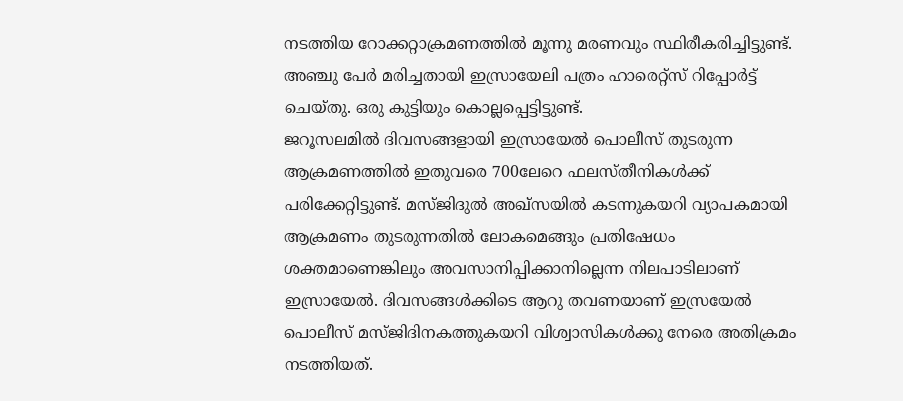നടത്തിയ റോക്കറ്റാക്രമണത്തിൽ മൂന്നു മരണവും സ്ഥിരീകരിച്ചിട്ടുണ്ട്. അഞ്ചു പേർ മരിച്ചതായി ഇസ്രായേലി പത്രം ഹാരെറ്റ്സ് റിപ്പോർട്ട് ചെയ്തു. ഒരു കുട്ടിയും കൊല്ലപ്പെട്ടിട്ടുണ്ട്.
ജറൂസലമിൽ ദിവസങ്ങളായി ഇസ്രായേൽ പൊലീസ് തുടരുന്ന ആക്രമണത്തിൽ ഇതുവരെ 700ലേറെ ഫലസ്തീനികൾക്ക് പരിക്കേറ്റിട്ടുണ്ട്. മസ്ജിദുൽ അഖ്സയിൽ കടന്നുകയറി വ്യാപകമായി ആക്രമണം തുടരുന്നതിൽ ലോകമെങ്ങും പ്രതിഷേധം ശക്തമാണെങ്കിലും അവസാനിപ്പിക്കാനില്ലെന്ന നിലപാടിലാണ് ഇസ്രായേൽ. ദിവസങ്ങൾക്കിടെ ആറു തവണയാണ് ഇസ്രയേൽ പൊലീസ് മസ്ജിദിനകത്തുകയറി വിശ്വാസികൾക്കു നേരെ അതിക്രമം നടത്തിയത്.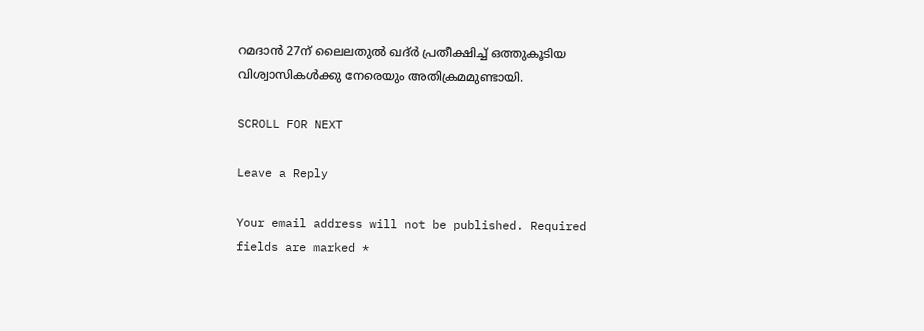റമദാൻ 27ന് ലൈലതുൽ ഖദ്ർ പ്രതീക്ഷിച്ച് ഒത്തുകൂടിയ വിശ്വാസികൾക്കു നേരെയും അതിക്രമമുണ്ടായി.

SCROLL FOR NEXT

Leave a Reply

Your email address will not be published. Required fields are marked *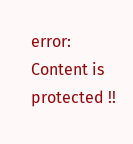error: Content is protected !!